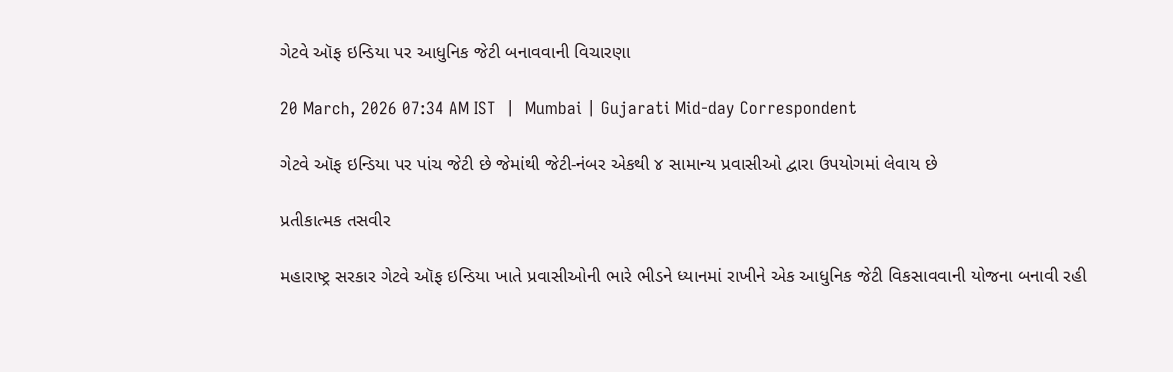ગેટવે ઑફ ઇન્ડિયા પર આધુનિક જેટી બનાવવાની વિચારણા

20 March, 2026 07:34 AM IST  |  Mumbai | Gujarati Mid-day Correspondent

ગેટવે ઑફ ઇન્ડિયા પર પાંચ જેટી છે જેમાંથી જેટી-નંબર એકથી ૪ સામાન્ય પ્રવાસીઓ દ્વારા ઉપયોગમાં લેવાય છે

પ્રતીકાત્મક તસવીર

મહારાષ્ટ્ર સરકાર ગેટવે ઑફ ઇન્ડિયા ખાતે પ્રવાસીઓની ભારે ભીડને ધ્યાનમાં રાખીને એક આધુનિક જેટી વિકસાવવાની યોજના બનાવી રહી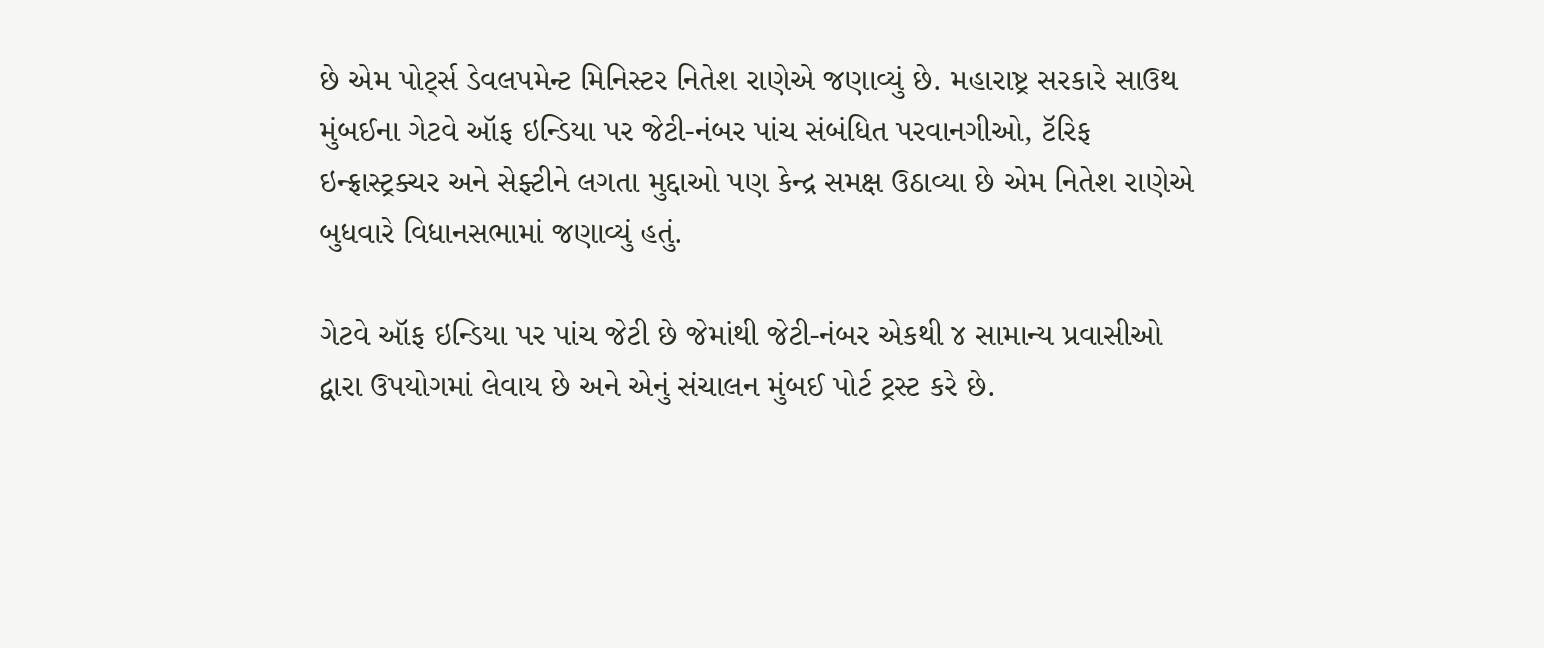છે એમ પોર્ટ્સ ડેવલપમેન્ટ મિનિસ્ટર નિતેશ રાણેએ જણાવ્યું છે. મહારાષ્ટ્ર સરકારે સાઉથ મુંબઈના ગેટવે ઑફ ઇન્ડિયા પર જેટી-નંબર પાંચ સંબંધિત પરવાનગીઓ, ટૅરિફ ઇન્ફ્રાસ્ટ્રક્ચર અને સેફ્ટીને લગતા મુદ્દાઓ પણ કેન્દ્ર સમક્ષ ઉઠાવ્યા છે એમ નિતેશ રાણેએ બુધવારે વિધાનસભામાં જણાવ્યું હતું.

ગેટવે ઑફ ઇન્ડિયા પર પાંચ જેટી છે જેમાંથી જેટી-નંબર એકથી ૪ સામાન્ય પ્રવાસીઓ દ્વારા ઉપયોગમાં લેવાય છે અને એનું સંચાલન મુંબઈ પોર્ટ ટ્રસ્ટ કરે છે.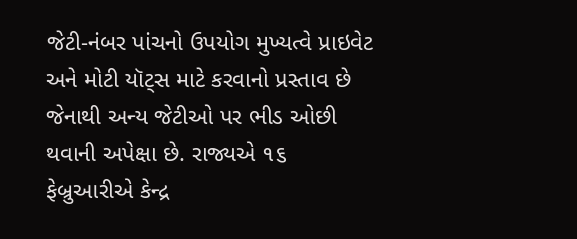જેટી-નંબર પાંચનો ઉપયોગ મુખ્યત્વે પ્રાઇવેટ અને મોટી યૉટ્સ માટે કરવાનો પ્રસ્તાવ છે જેનાથી અન્ય જેટીઓ પર ભીડ ઓછી થવાની અપેક્ષા છે. રાજ્યએ ૧૬ ફેબ્રુઆરીએ કેન્દ્ર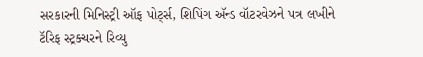સરકારની મિનિસ્ટ્રી ઑફ પોર્ટ્સ, શિપિંગ ઍન્ડ વૉટરવેઝને પત્ર લખીને ટૅરિફ સ્ટ્રક્ચરને રિવ્યુ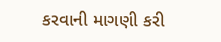કરવાની માગણી કરી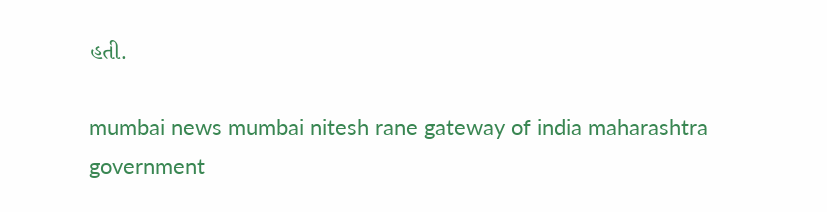હતી.

mumbai news mumbai nitesh rane gateway of india maharashtra government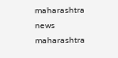maharashtra news maharashtra